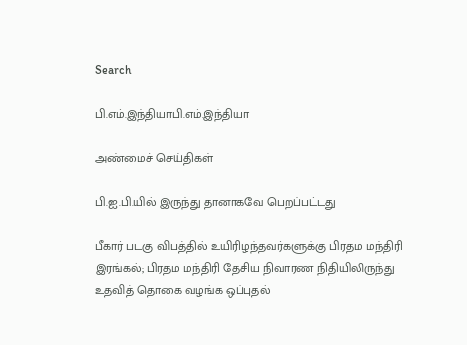Search

பி.எம்.இந்தியாபி.எம்.இந்தியா

அண்மைச் செய்திகள்

பி.ஐ.பி.யில் இருந்து தானாகவே பெறப்பட்டது

பீகார் படகு விபத்தில் உயிரிழந்தவர்களுக்கு பிரதம மந்திரி இரங்கல்; பிரதம மந்திரி தேசிய நிவாரண நிதியிலிருந்து உதவித் தொகை வழங்க ஒப்புதல்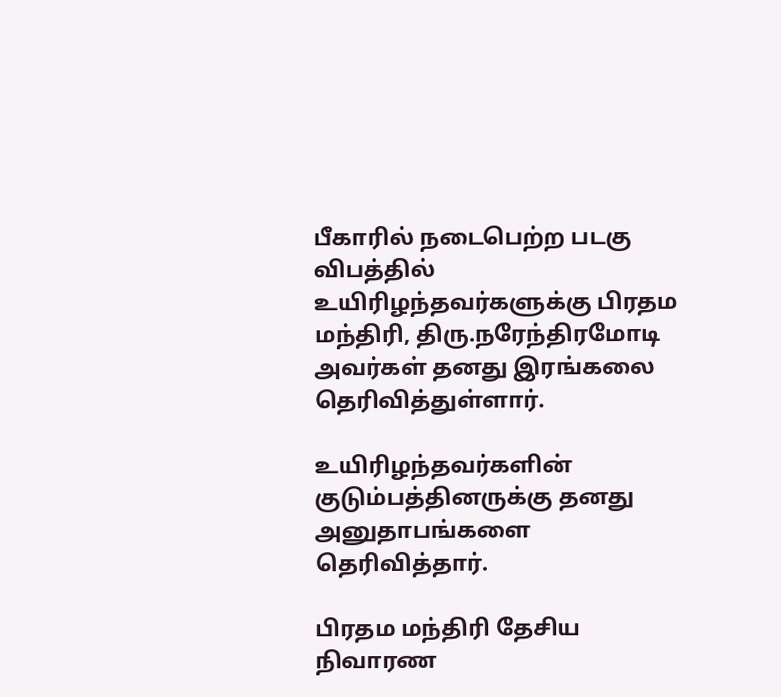பீகாரில் நடைபெற்ற படகு விபத்தில் உயிரிழந்தவர்களுக்கு பிரதம மந்திரி, திரு.நரேந்திரமோடி அவர்கள் தனது இரங்கலை தெரிவித்துள்ளார்.

உயிரிழந்தவர்களின் குடும்பத்தினருக்கு தனது அனுதாபங்களை தெரிவித்தார்.

பிரதம மந்திரி தேசிய நிவாரண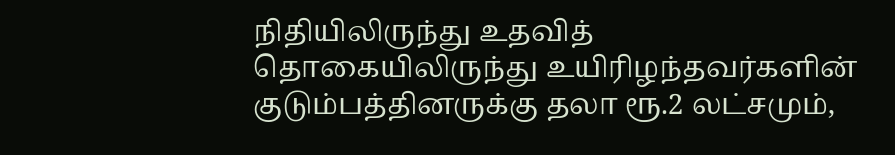நிதியிலிருந்து உதவித் தொகையிலிருந்து உயிரிழந்தவர்களின் குடும்பத்தினருக்கு தலா ரூ.2 லட்சமும்,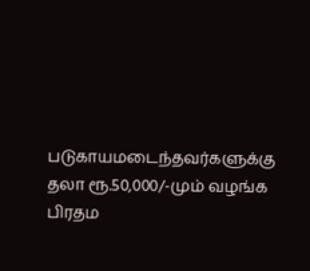படுகாயமடைந்தவர்களுக்கு தலா ரூ.50,000/-மும் வழங்க பிரதம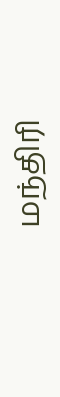மந்திரி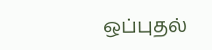ஒப்புதல்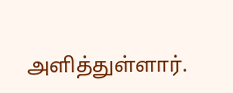அளித்துள்ளார்.